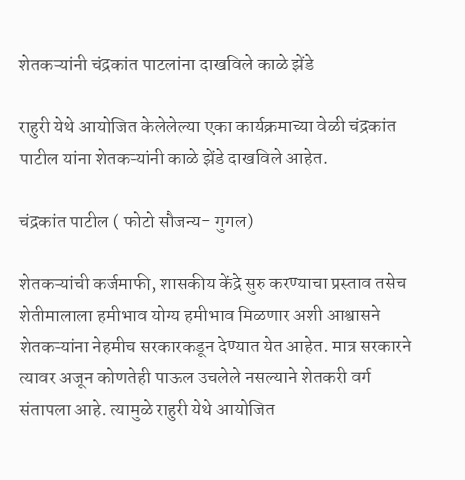शेतकऱ्यांनी चंद्रकांत पाटलांना दाखविले काळे झेंडे

राहुरी येथे आयोजित केलेलेल्या एका कार्यक्रमाच्या वेळी चंद्रकांत पाटील यांना शेतकऱ्यांनी काळे झेंडे दाखविले आहेत.

चंद्रकांत पाटील ( फोटो सौजन्य- गुगल)

शेतकऱ्यांची कर्जमाफी, शासकीय केंद्रे सुरु करण्याचा प्रस्ताव तसेच शेतीमालाला हमीभाव योग्य हमीभाव मिळणार अशी आश्वासने शेतकऱ्यांना नेहमीच सरकारकडून देण्यात येत आहेत. मात्र सरकारने  त्यावर अजून कोणतेही पाऊल उचलेले नसल्याने शेतकरी वर्ग संतापला आहे. त्यामुळे राहुरी येथे आयोजित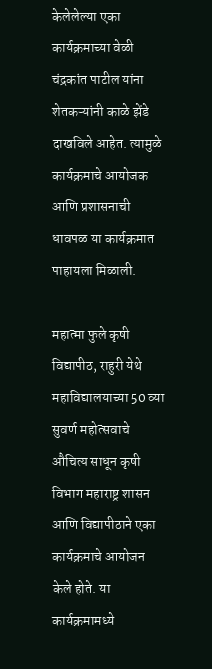केलेलेल्या एका कार्यक्रमाच्या वेळी चंद्रकांत पाटील यांना शेतकऱ्यांनी काळे झेंडे दाखविले आहेत. त्यामुळे कार्यक्रमाचे आयोजक आणि प्रशासनाची धावपळ या कार्यक्रमात पाहायला मिळाली.

महात्मा फुले कृषी विद्यापीठ, राहुरी येथे महाविद्यालयाच्या 50 व्या सुवर्ण महोत्सवाचे औचित्य साधून कृषी विभाग महाराष्ट्र शासन आणि विद्यापीठाने एका कार्यक्रमाचे आयोजन केले होते. या कार्यक्रमामध्ये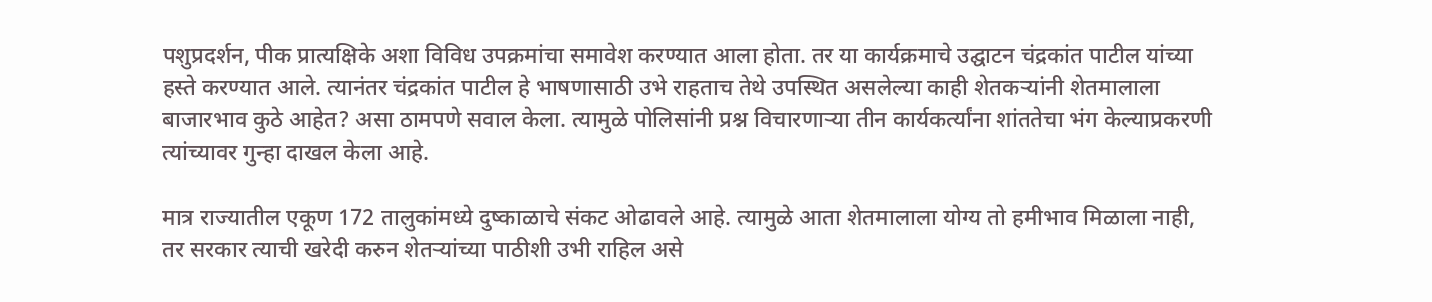पशुप्रदर्शन, पीक प्रात्यक्षिके अशा विविध उपक्रमांचा समावेश करण्यात आला होता. तर या कार्यक्रमाचे उद्घाटन चंद्रकांत पाटील यांच्या हस्ते करण्यात आले. त्यानंतर चंद्रकांत पाटील हे भाषणासाठी उभे राहताच तेथे उपस्थित असलेल्या काही शेतकऱ्यांनी शेतमालाला बाजारभाव कुठे आहेत? असा ठामपणे सवाल केला. त्यामुळे पोलिसांनी प्रश्न विचारणाऱ्या तीन कार्यकर्त्यांना शांततेचा भंग केल्याप्रकरणी त्यांच्यावर गुन्हा दाखल केला आहे.

मात्र राज्यातील एकूण 172 तालुकांमध्ये दुष्काळाचे संकट ओढावले आहे. त्यामुळे आता शेतमालाला योग्य तो हमीभाव मिळाला नाही, तर सरकार त्याची खरेदी करुन शेतऱ्यांच्या पाठीशी उभी राहिल असे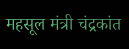महसूल मंत्री चंद्रकांत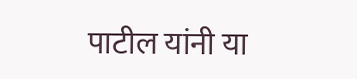पाटील यांनी या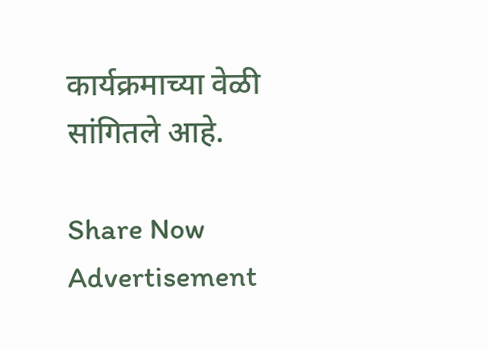कार्यक्रमाच्या वेळी सांगितले आहे.

Share Now
Advertisement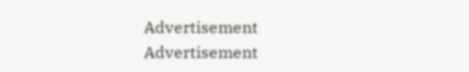Advertisement
Advertisement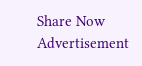Share Now
Advertisement